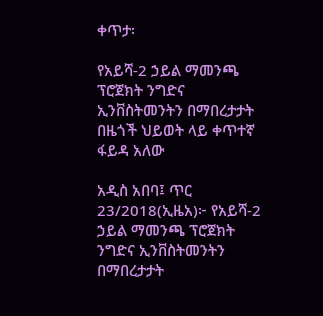ቀጥታ፡

የአይሻ-2 ኃይል ማመንጫ ፕሮጀክት ንግድና ኢንቨስትመንትን በማበረታታት በዜጎች ህይወት ላይ ቀጥተኛ ፋይዳ አለው

አዲስ አበባ፤ ጥር 23/2018(ኢዜአ)፦ የአይሻ-2 ኃይል ማመንጫ ፕሮጀክት ንግድና ኢንቨስትመንትን በማበረታታት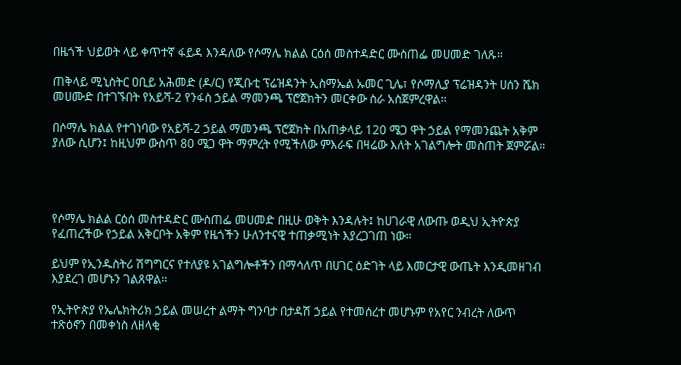በዜጎች ህይወት ላይ ቀጥተኛ ፋይዳ እንዳለው የሶማሌ ክልል ርዕሰ መስተዳድር ሙስጠፌ መሀመድ ገለጹ።

ጠቅላይ ሚኒስትር ዐቢይ አሕመድ (ዶ/ር) የጂቡቲ ፕሬዝዳንት ኢስማኤል ኡመር ጊሌ፣ የሶማሊያ ፕሬዝዳንት ሀሰን ሼክ መሀሙድ በተገኙበት የአይሻ-2 የንፋስ ኃይል ማመንጫ ፕሮጀክትን መርቀው ስራ አስጀምረዋል።

በሶማሌ ክልል የተገነባው የአይሻ-2 ኃይል ማመንጫ ፕሮጀክት በአጠቃላይ 120 ሜጋ ዋት ኃይል የማመንጨት አቅም ያለው ሲሆን፤ ከዚህም ውስጥ 80 ሜጋ ዋት ማምረት የሚችለው ምእራፍ በዛሬው እለት አገልግሎት መስጠት ጀምሯል።




የሶማሌ ክልል ርዕሰ መስተዳድር ሙስጠፌ መሀመድ በዚሁ ወቅት እንዳሉት፤ ከሀገራዊ ለውጡ ወዲህ ኢትዮጵያ የፈጠረችው የኃይል አቅርቦት አቅም የዜጎችን ሁለንተናዊ ተጠቃሚነት እያረጋገጠ ነው።

ይህም የኢንዱስትሪ ሽግግርና የተለያዩ አገልግሎቶችን በማሳለጥ በሀገር ዕድገት ላይ እመርታዊ ውጤት እንዲመዘገብ እያደረገ መሆኑን ገልጸዋል።

የኢትዮጵያ የኤሌክትሪክ ኃይል መሠረተ ልማት ግንባታ በታዳሽ ኃይል የተመሰረተ መሆኑም የአየር ንብረት ለውጥ ተጽዕኖን በመቀነስ ለዘላቂ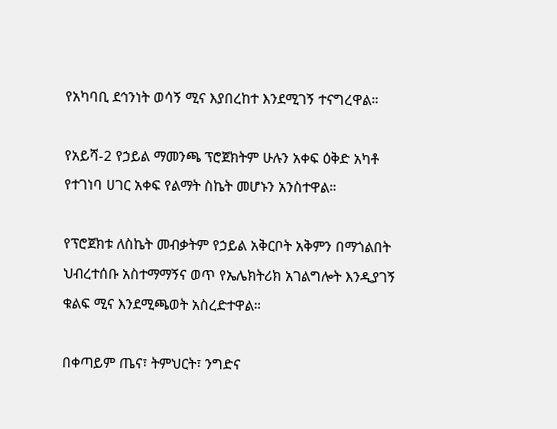የአካባቢ ደኅንነት ወሳኝ ሚና እያበረከተ እንደሚገኝ ተናግረዋል።

የአይሻ-2 የኃይል ማመንጫ ፕሮጀክትም ሁሉን አቀፍ ዕቅድ አካቶ የተገነባ ሀገር አቀፍ የልማት ስኬት መሆኑን አንስተዋል።

የፕሮጀክቱ ለስኬት መብቃትም የኃይል አቅርቦት አቅምን በማጎልበት ህብረተሰቡ አስተማማኝና ወጥ የኤሌክትሪክ አገልግሎት እንዲያገኝ ቁልፍ ሚና እንደሚጫወት አስረድተዋል።

በቀጣይም ጤና፣ ትምህርት፣ ንግድና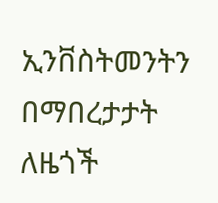ኢንቨስትመንትን በማበረታታት ለዜጎች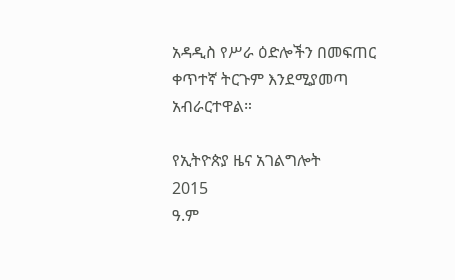አዳዲስ የሥራ ዕድሎችን በመፍጠር ቀጥተኛ ትርጉም እንደሚያመጣ አብራርተዋል።

የኢትዮጵያ ዜና አገልግሎት
2015
ዓ.ም